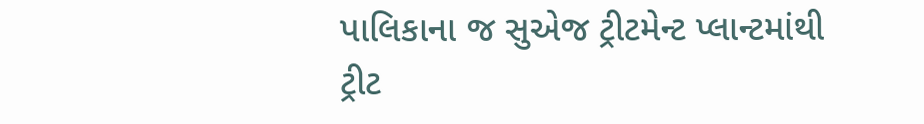પાલિકાના જ સુએજ ટ્રીટમેન્ટ પ્લાન્ટમાંથી ટ્રીટ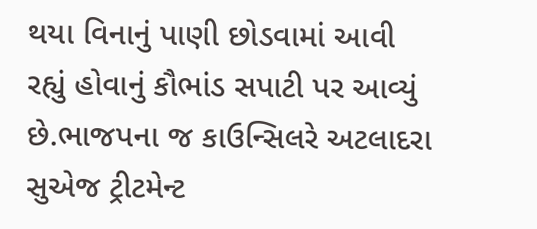થયા વિનાનું પાણી છોડવામાં આવી રહ્યું હોવાનું કૌભાંડ સપાટી પર આવ્યું છે.ભાજપના જ કાઉન્સિલરે અટલાદરા સુએજ ટ્રીટમેન્ટ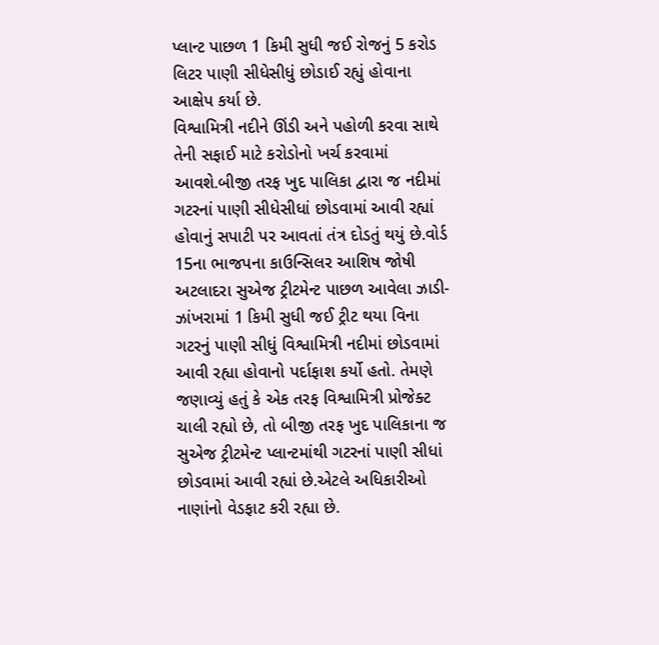પ્લાન્ટ પાછળ 1 કિમી સુધી જઈ રોજનું 5 કરોડ લિટર પાણી સીધેસીધું છોડાઈ રહ્યું હોવાના આક્ષેપ કર્યા છે.
વિશ્વામિત્રી નદીને ઊંડી અને પહોળી કરવા સાથે તેની સફાઈ માટે કરોડોનો ખર્ચ કરવામાં આવશે.બીજી તરફ ખુદ પાલિકા દ્વારા જ નદીમાં ગટરનાં પાણી સીધેસીધાં છોડવામાં આવી રહ્યાં હોવાનું સપાટી પર આવતાં તંત્ર દોડતું થયું છે.વોર્ડ 15ના ભાજપના કાઉન્સિલર આશિષ જોષી અટલાદરા સુએજ ટ્રીટમેન્ટ પાછળ આવેલા ઝાડી-ઝાંખરામાં 1 કિમી સુધી જઈ ટ્રીટ થયા વિના ગટરનું પાણી સીધું વિશ્વામિત્રી નદીમાં છોડવામાં આવી રહ્યા હોવાનો પર્દાફાશ કર્યો હતો. તેમણે જણાવ્યું હતું કે એક તરફ વિશ્વામિત્રી પ્રોજેક્ટ ચાલી રહ્યો છે, તો બીજી તરફ ખુદ પાલિકાના જ સુએજ ટ્રીટમેન્ટ પ્લાન્ટમાંથી ગટરનાં પાણી સીધાં છોડવામાં આવી રહ્યાં છે.એટલે અધિકારીઓ નાણાંનો વેડફાટ કરી રહ્યા છે.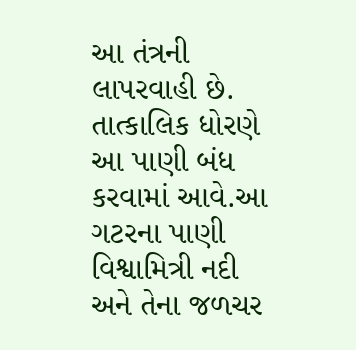આ તંત્રની લાપરવાહી છે. તાત્કાલિક ધોરણે આ પાણી બંધ કરવામાં આવે.આ ગટરના પાણી વિશ્વામિત્રી નદી અને તેના જળચર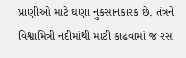પ્રાણીઓ માટે ઘણા નુકસાનકારક છે. તંત્રને વિશ્વામિત્રી નદીમાંથી માટી કાઢવામાં જ રસ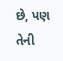છે, પણ તેની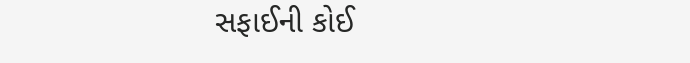સફાઈની કોઈ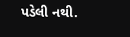પડેલી નથી.